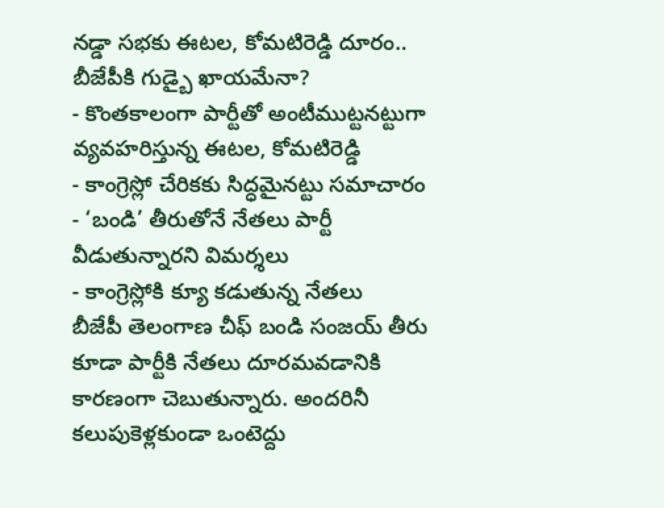నడ్డా సభకు ఈటల, కోమటిరెడ్డి దూరం.. బీజేపీకి గుడ్బై ఖాయమేనా?
- కొంతకాలంగా పార్టీతో అంటీముట్టనట్టుగా వ్యవహరిస్తున్న ఈటల, కోమటిరెడ్డి
- కాంగ్రెస్లో చేరికకు సిద్ధమైనట్టు సమాచారం
- ‘బండి’ తీరుతోనే నేతలు పార్టీ వీడుతున్నారని విమర్శలు
- కాంగ్రెస్లోకి క్యూ కడుతున్న నేతలు
బీజేపీ తెలంగాణ చీఫ్ బండి సంజయ్ తీరు కూడా పార్టీకి నేతలు దూరమవడానికి కారణంగా చెబుతున్నారు. అందరినీ కలుపుకెళ్లకుండా ఒంటెద్దు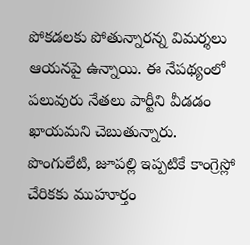పోకడలకు పోతున్నారన్న విమర్శలు ఆయనపై ఉన్నాయి. ఈ నేపథ్యంలో పలువురు నేతలు పార్టీని వీడడం ఖాయమని చెబుతున్నారు. పొంగులేటి, జూపల్లి ఇప్పటికే కాంగ్రెస్లో చేరికకు ముహూర్తం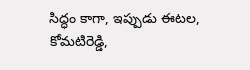సిద్ధం కాగా, ఇప్పుడు ఈటల, కోమటిరెడ్డి,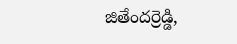జితేందర్రెడ్డి,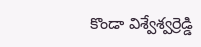కొండా విశ్వేశ్వర్రెడ్డి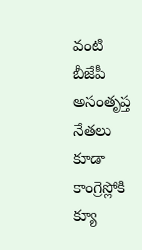వంటి బీజేపీ అసంతృప్త నేతలు కూడా కాంగ్రెస్లోకి క్యూ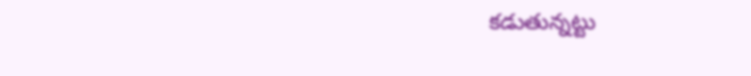కడుతున్నట్టు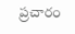ప్రచారం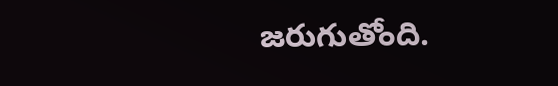జరుగుతోంది.